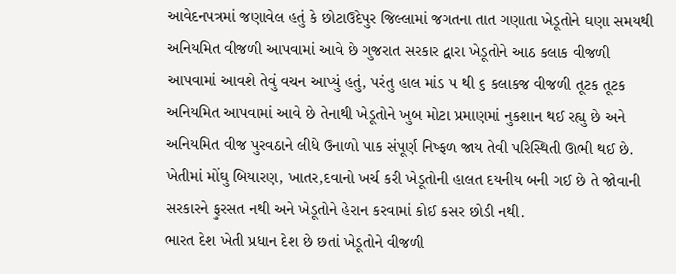આવેદનપત્રમાં જણાવેલ હતું કે છોટાઉદેપુર જિલ્લામાં જગતના તાત ગણાતા ખેડૂતોને ઘણા સમયથી અનિયમિત વીજળી આપવામાં આવે છે ગુજરાત સરકાર દ્વારા ખેડૂતોને આઠ કલાક વીજળી આપવામાં આવશે તેવું વચન આપ્યું હતું, પરંતુ હાલ માંડ ૫ થી ૬ કલાકજ વીજળી તૂટક તૂટક અનિયમિત આપવામાં આવે છે તેનાથી ખેડૂતોને ખુબ મોટા પ્રમાણમાં નુકશાન થઈ રહ્યુ છે અને અનિયમિત વીજ પુરવઠાને લીધે ઉનાળો પાક સંપૂર્ણ નિષ્ફળ જાય તેવી પરિસ્થિતી ઊભી થઈ છે. ખેતીમાં મોંઘુ બિયારણ, ખાતર,દવાનો ખર્ચ કરી ખેડૂતોની હાલત દયનીય બની ગઈ છે તે જોવાની સરકારને ફુરસત નથી અને ખેડૂતોને હેરાન કરવામાં કોઈ કસર છોડી નથી.
ભારત દેશ ખેતી પ્રધાન દેશ છે છતાં ખેડૂતોને વીજળી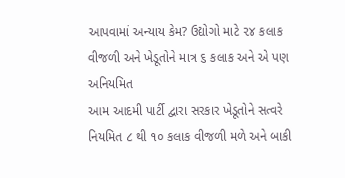આપવામાં અન્યાય કેમ? ઉદ્યોગો માટે ૨૪ કલાક વીજળી અને ખેડૂતોને માત્ર ૬ કલાક અને એ પણ અનિયમિત
આમ આદમી પાર્ટી દ્વારા સરકાર ખેડૂતોને સત્વરે નિયમિત ૮ થી ૧૦ કલાક વીજળી મળે અને બાકી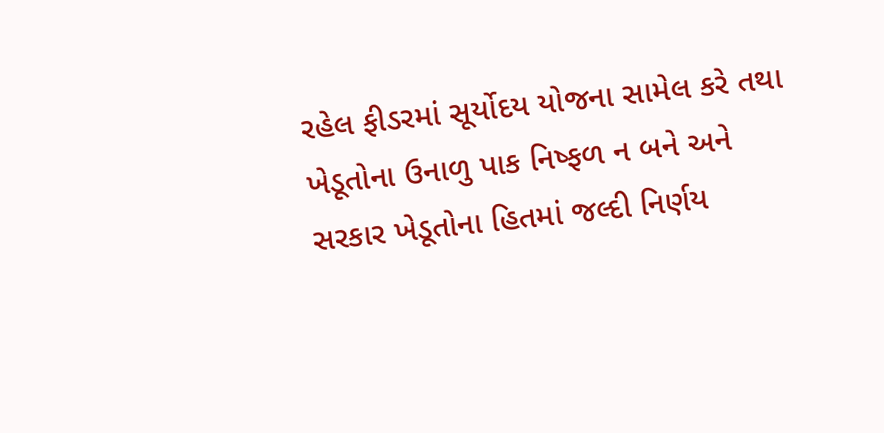રહેલ ફીડરમાં સૂર્યોદય યોજના સામેલ કરે તથા ખેડૂતોના ઉનાળુ પાક નિષ્ફળ ન બને અને સરકાર ખેડૂતોના હિતમાં જલ્દી નિર્ણય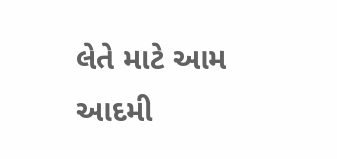લેતે માટે આમ આદમી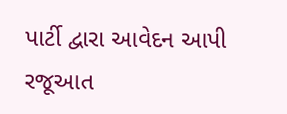પાર્ટી દ્વારા આવેદન આપી રજૂઆત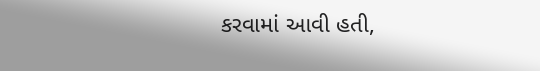કરવામાં આવી હતી,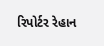રિપોર્ટર રેહાન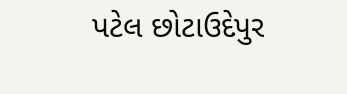પટેલ છોટાઉદેપુર